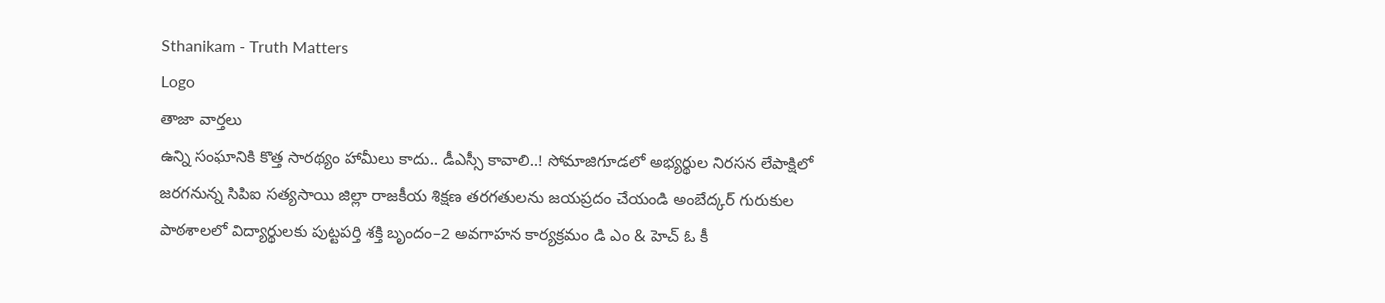Sthanikam - Truth Matters
Logo
తాజా వార్తలు
ఉన్ని సంఘానికి కొత్త సారథ్యం హామీలు కాదు.. డీఎస్సీ కావాలి..! సోమాజిగూడలో అభ్యర్థుల నిరసన లేపాక్షిలో జరగనున్న సిపిఐ సత్యసాయి జిల్లా రాజకీయ శిక్షణ తరగతులను జయప్రదం చేయండి అంబేద్కర్ గురుకుల పాఠశాలలో విద్యార్థులకు పుట్టపర్తి శక్తి బృందం–2 అవగాహన కార్యక్రమం డి ఎం & హెచ్ ఓ కీ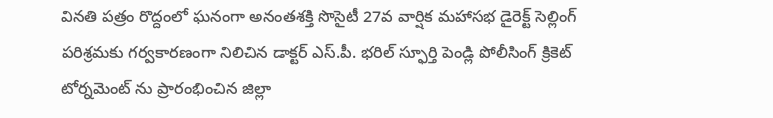వినతి పత్రం రొద్దంలో ఘనంగా అనంతశక్తి సొసైటీ 27వ వార్షిక మహాసభ డైరెక్ట్ సెల్లింగ్ పరిశ్రమకు గర్వకారణంగా నిలిచిన డాక్టర్ ఎస్.పీ. భరిల్ స్ఫూర్తి పెండ్లి పోలీసింగ్ క్రికెట్ టోర్నమెంట్ ను ప్రారంభించిన జిల్లా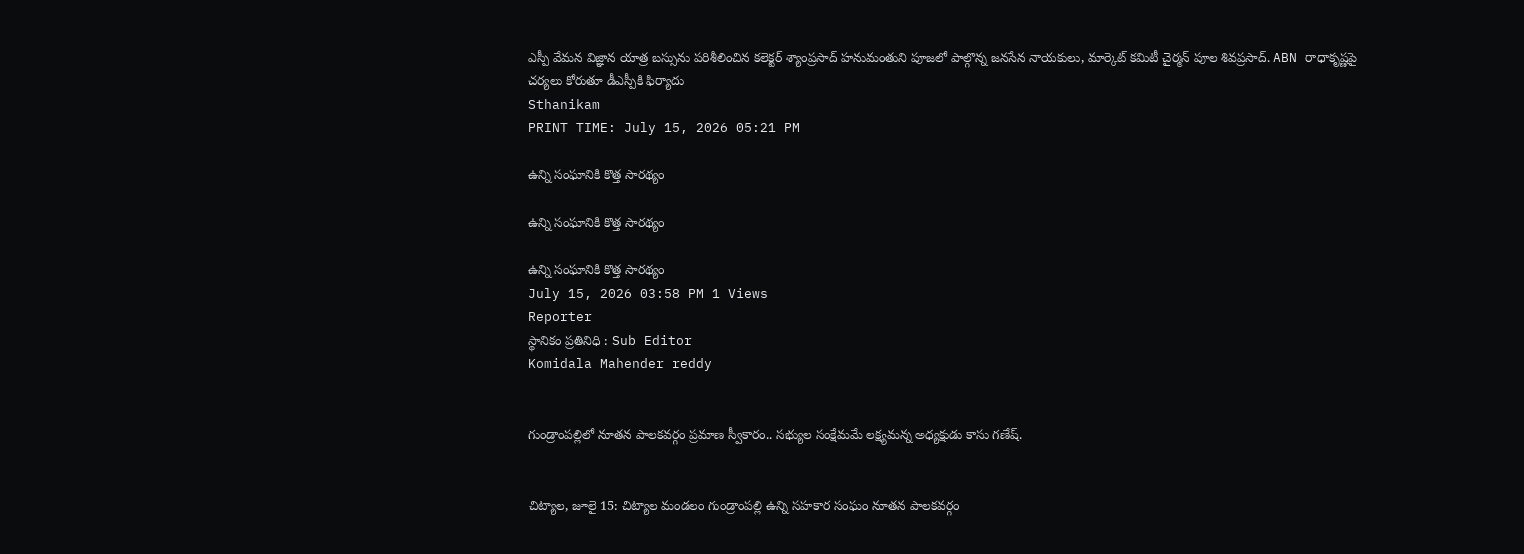ఎస్పీ వేమన విజ్ఞాన యాత్ర బస్సును పరిశీలించిన కలెక్టర్ శ్యాంప్రసాద్ హనుమంతుని పూజలో పాల్గొన్న జనసేన నాయకులు, మార్కెట్ కమిటీ చైర్మన్ పూల శివప్రసాద్. ABN రాధాకృష్ణపై చర్యలు కోరుతూ డీఎస్పీకి ఫిర్యాదు
Sthanikam
PRINT TIME: July 15, 2026 05:21 PM

ఉన్ని సంఘానికి కొత్త సారథ్యం

ఉన్ని సంఘానికి కొత్త సారథ్యం

ఉన్ని సంఘానికి కొత్త సారథ్యం
July 15, 2026 03:58 PM 1 Views
Reporter
స్థానికం ప్రతినిధి : Sub Editor
Komidala Mahender reddy


గుండ్రాంపల్లిలో నూతన పాలకవర్గం ప్రమాణ స్వీకారం.. సభ్యుల సంక్షేమమే లక్ష్యమన్న అధ్యక్షుడు కాసు గణేష్.


చిట్యాల, జూలై 15: చిట్యాల మండలం గుండ్రాంపల్లి ఉన్ని సహకార సంఘం నూతన పాలకవర్గం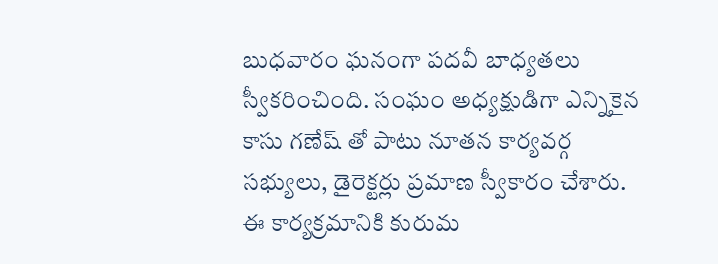బుధవారం ఘనంగా పదవీ బాధ్యతలు స్వీకరించింది. సంఘం అధ్యక్షుడిగా ఎన్నికైన కాసు గణేష్ తో పాటు నూతన కార్యవర్గ సభ్యులు, డైరెక్టర్లు ప్రమాణ స్వీకారం చేశారు. ఈ కార్యక్రమానికి కురుమ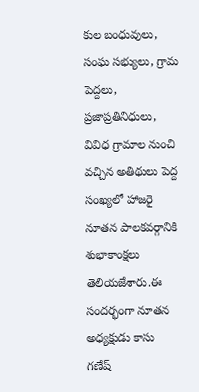కుల బంధువులు, సంఘ సభ్యులు, గ్రామ పెద్దలు, ప్రజాప్రతినిధులు, వివిధ గ్రామాల నుంచి వచ్చిన అతిథులు పెద్ద సంఖ్యలో హాజరై నూతన పాలకవర్గానికి శుభాకాంక్షలు తెలియజేశారు.ఈ సందర్భంగా నూతన అధ్యక్షుడు కాసు గణేష్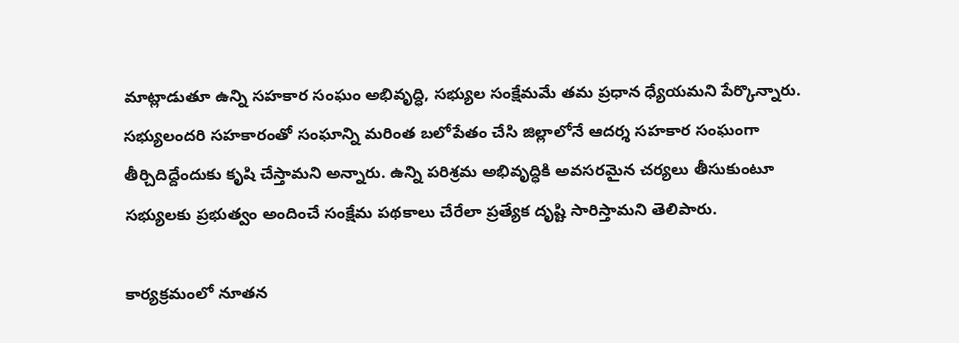మాట్లాడుతూ ఉన్ని సహకార సంఘం అభివృద్ధి, సభ్యుల సంక్షేమమే తమ ప్రధాన ధ్యేయమని పేర్కొన్నారు. సభ్యులందరి సహకారంతో సంఘాన్ని మరింత బలోపేతం చేసి జిల్లాలోనే ఆదర్శ సహకార సంఘంగా తీర్చిదిద్దేందుకు కృషి చేస్తామని అన్నారు. ఉన్ని పరిశ్రమ అభివృద్ధికి అవసరమైన చర్యలు తీసుకుంటూ సభ్యులకు ప్రభుత్వం అందించే సంక్షేమ పథకాలు చేరేలా ప్రత్యేక దృష్టి సారిస్తామని తెలిపారు.

కార్యక్రమంలో నూతన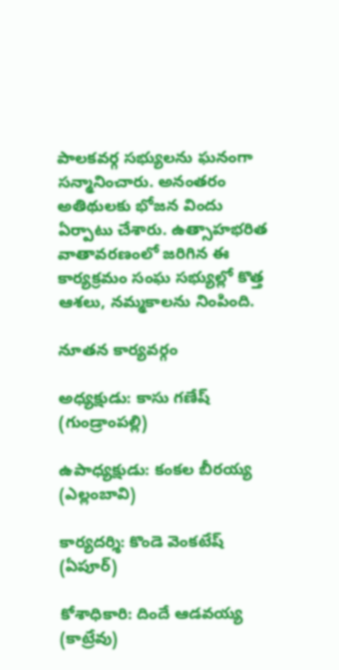పాలకవర్గ సభ్యులను ఘనంగా సన్మానించారు. అనంతరం అతిథులకు భోజన విందు ఏర్పాటు చేశారు. ఉత్సాహభరిత వాతావరణంలో జరిగిన ఈ కార్యక్రమం సంఘ సభ్యుల్లో కొత్త ఆశలు, నమ్మకాలను నింపింది.

నూతన కార్యవర్గం

అధ్యక్షుడు: కాసు గణేష్ (గుండ్రాంపల్లి)

ఉపాధ్యక్షుడు: కంకల బీరయ్య (ఎల్లంబావి)

కార్యదర్శి: కొండె వెంకటేష్ (ఏపూర్)

కోశాధికారి: దిందే ఆడవయ్య (కాట్రేవు)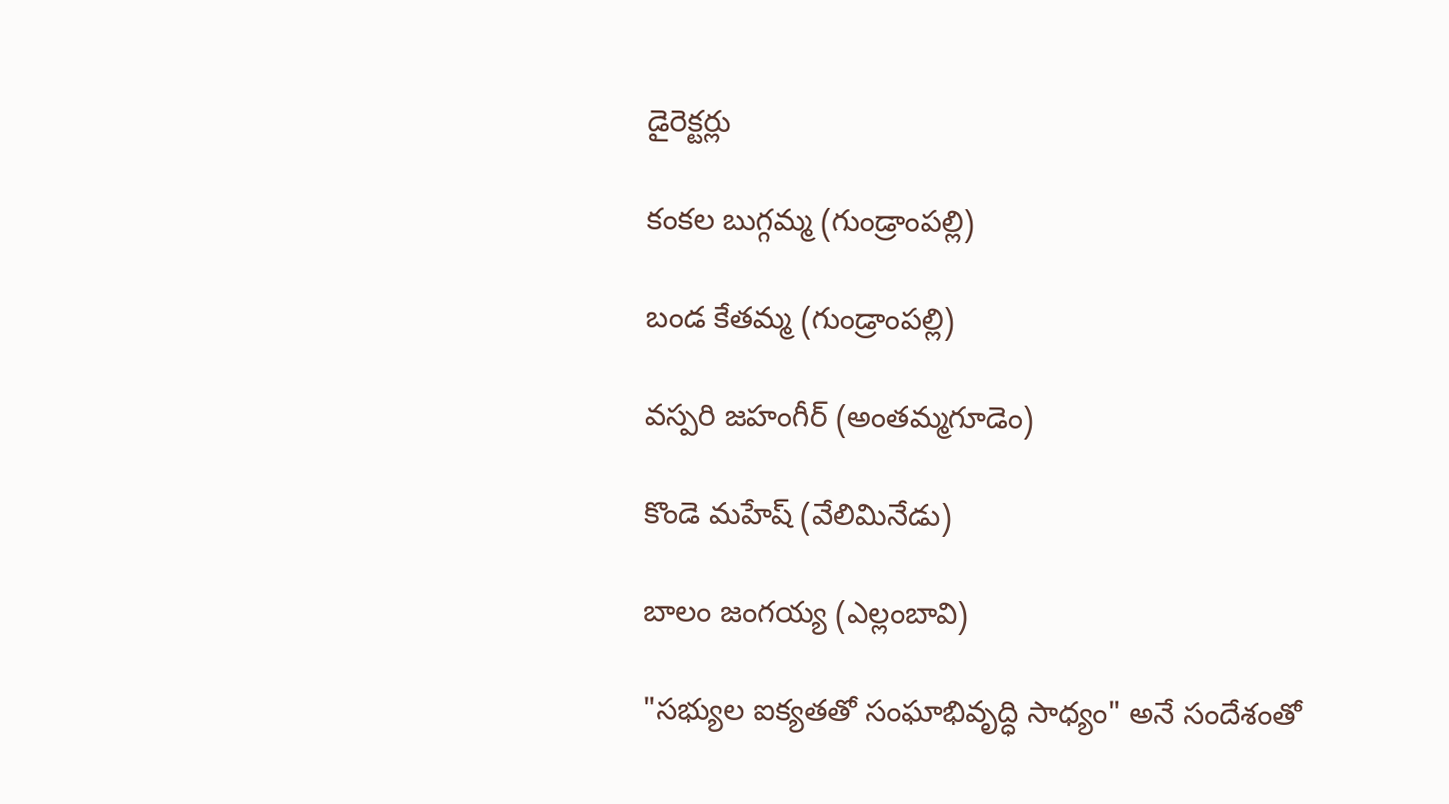డైరెక్టర్లు

కంకల బుగ్గమ్మ (గుండ్రాంపల్లి)

బండ కేతమ్మ (గుండ్రాంపల్లి)

వస్పరి జహంగీర్ (అంతమ్మగూడెం)

కొండె మహేష్ (వేలిమినేడు)

బాలం జంగయ్య (ఎల్లంబావి)

"సభ్యుల ఐక్యతతో సంఘాభివృద్ధి సాధ్యం" అనే సందేశంతో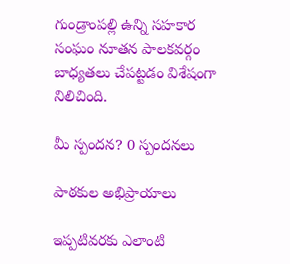గుండ్రాంపల్లి ఉన్ని సహకార సంఘం నూతన పాలకవర్గం బాధ్యతలు చేపట్టడం విశేషంగా నిలిచింది.

మీ స్పందన? 0 స్పందనలు

పాఠకుల అభిప్రాయాలు

ఇప్పటివరకు ఎలాంటి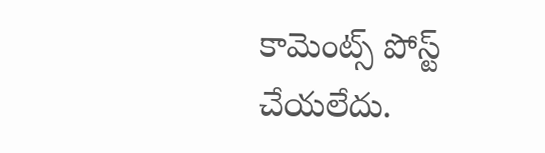కామెంట్స్ పోస్ట్ చేయలేదు.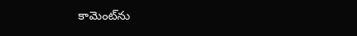కామెంట్‌ను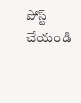పోస్ట్ చేయండి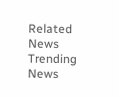Related News
Trending News